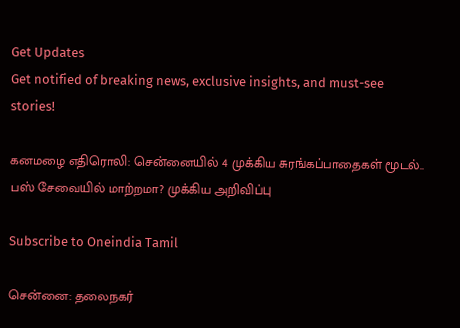Get Updates
Get notified of breaking news, exclusive insights, and must-see stories!

கனமழை எதிரொலி: சென்னையில் 4 முக்கிய சுரங்கப்பாதைகள் மூடல்.. பஸ் சேவையில் மாற்றமா? முக்கிய அறிவிப்பு

Subscribe to Oneindia Tamil

சென்னை: தலைநகர்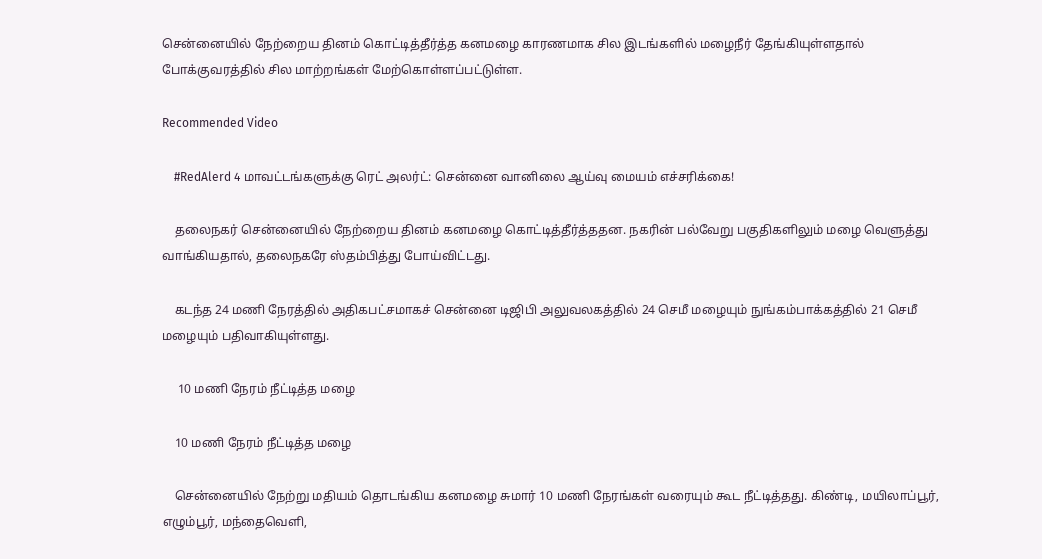சென்னையில் நேற்றைய தினம் கொட்டித்தீர்த்த கனமழை காரணமாக சில இடங்களில் மழைநீர் தேங்கியுள்ளதால் போக்குவரத்தில் சில மாற்றங்கள் மேற்கொள்ளப்பட்டுள்ள.

Recommended Video

    #RedAlerd 4 மாவட்டங்களுக்கு ரெட் அலர்ட்: சென்னை வானிலை ஆய்வு மையம் எச்சரிக்கை!

    தலைநகர் சென்னையில் நேற்றைய தினம் கனமழை கொட்டித்தீர்த்ததன. நகரின் பல்வேறு பகுதிகளிலும் மழை வெளுத்து வாங்கியதால், தலைநகரே ஸ்தம்பித்து போய்விட்டது.

    கடந்த 24 மணி நேரத்தில் அதிகபட்சமாகச் சென்னை டிஜிபி அலுவலகத்தில் 24 செமீ மழையும் நுங்கம்பாக்கத்தில் 21 செமீ மழையும் பதிவாகியுள்ளது.

     10 மணி நேரம் நீட்டித்த மழை

    10 மணி நேரம் நீட்டித்த மழை

    சென்னையில் நேற்று மதியம் தொடங்கிய கனமழை சுமார் 10 மணி நேரங்கள் வரையும் கூட நீட்டித்தது. கிண்டி, மயிலாப்பூர், எழும்பூர், மந்தைவெளி,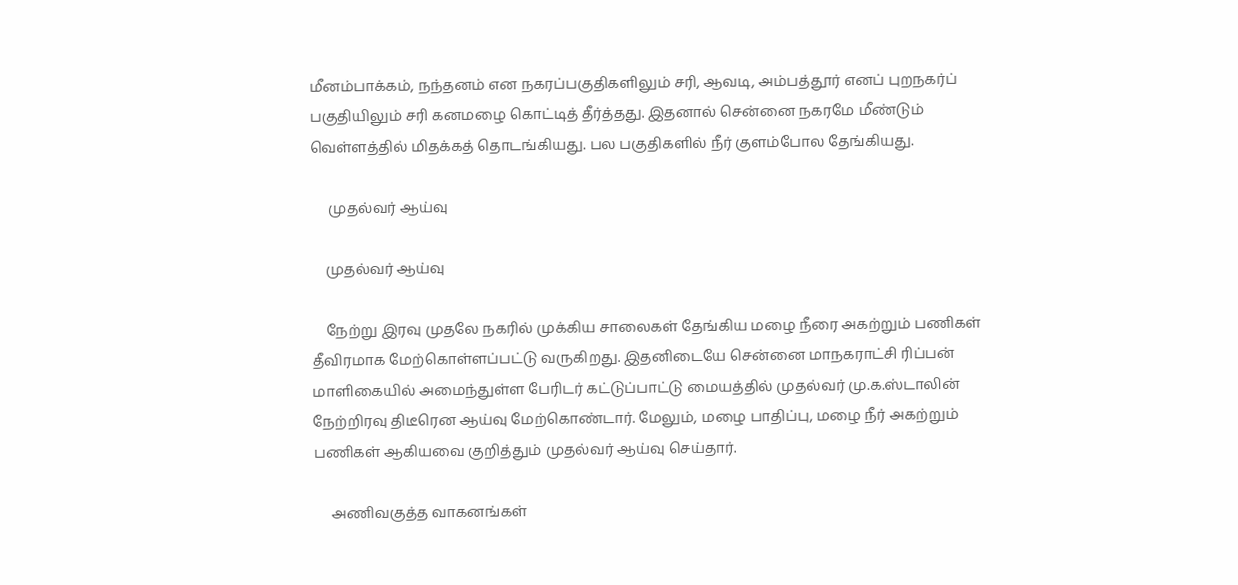மீனம்பாக்கம், நந்தனம் என நகரப்பகுதிகளிலும் சரி, ஆவடி, அம்பத்தூர் எனப் புறநகர்ப் பகுதியிலும் சரி கனமழை கொட்டித் தீர்த்தது. இதனால் சென்னை நகரமே மீண்டும் வெள்ளத்தில் மிதக்கத் தொடங்கியது. பல பகுதிகளில் நீர் குளம்போல தேங்கியது.

     முதல்வர் ஆய்வு

    முதல்வர் ஆய்வு

    நேற்று இரவு முதலே நகரில் முக்கிய சாலைகள் தேங்கிய மழை நீரை அகற்றும் பணிகள் தீவிரமாக மேற்கொள்ளப்பட்டு வருகிறது. இதனிடையே சென்னை மாநகராட்சி ரிப்பன் மாளிகையில் அமைந்துள்ள பேரிடர் கட்டுப்பாட்டு மையத்தில் முதல்வர் மு.க.ஸ்டாலின் நேற்றிரவு திடீரென ஆய்வு மேற்கொண்டார். மேலும், மழை பாதிப்பு, மழை நீர் அகற்றும் பணிகள் ஆகியவை குறித்தும் முதல்வர் ஆய்வு செய்தார்.

     அணிவகுத்த வாகனங்கள்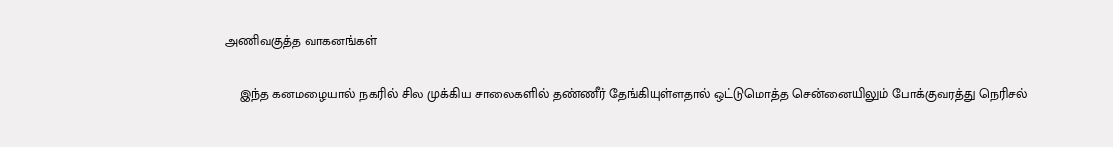அணிவகுத்த வாகனங்கள்

    இந்த கனமழையால் நகரில் சில முக்கிய சாலைகளில் தண்ணீர் தேங்கியுள்ளதால் ஒட்டுமொத்த சென்னையிலும் போக்குவரத்து நெரிசல்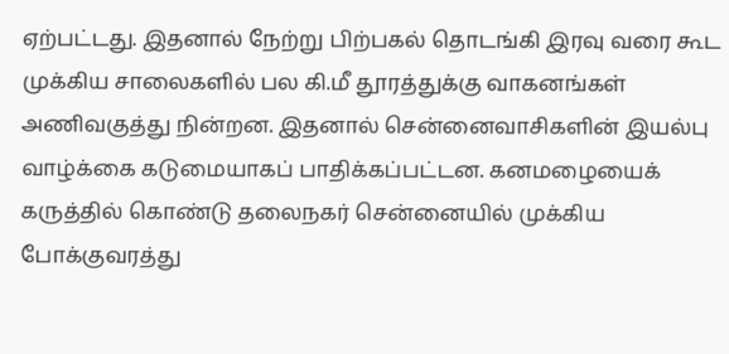ஏற்பட்டது. இதனால் நேற்று பிற்பகல் தொடங்கி இரவு வரை கூட முக்கிய சாலைகளில் பல கி.மீ தூரத்துக்கு வாகனங்கள் அணிவகுத்து நின்றன. இதனால் சென்னைவாசிகளின் இயல்பு வாழ்க்கை கடுமையாகப் பாதிக்கப்பட்டன. கனமழையைக் கருத்தில் கொண்டு தலைநகர் சென்னையில் முக்கிய போக்குவரத்து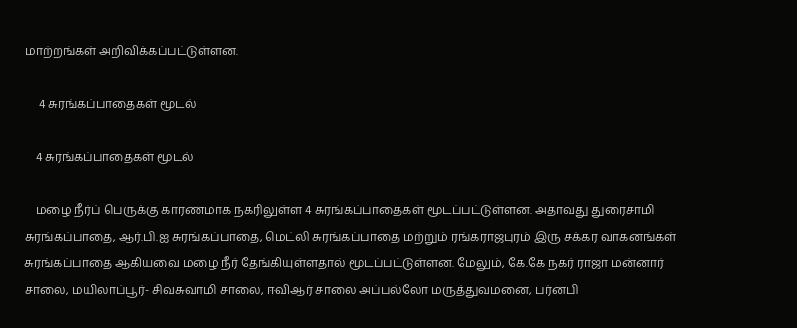மாற்றங்கள் அறிவிக்கப்பட்டுள்ளன.

     4 சுரங்கப்பாதைகள் மூடல்

    4 சுரங்கப்பாதைகள் மூடல்

    மழை நீர்ப் பெருக்கு காரணமாக நகரிலுள்ள 4 சுரங்கப்பாதைகள் மூடப்பட்டுள்ளன. அதாவது துரைசாமி சுரங்கப்பாதை, ஆர்.பி.ஐ சுரங்கப்பாதை, மெட்லி சுரங்கப்பாதை மற்றும் ரங்கராஜபுரம் இரு சக்கர வாகனங்கள் சுரங்கப்பாதை ஆகியவை மழை நீர் தேங்கியுள்ளதால் மூடப்பட்டுள்ளன. மேலும், கே.கே நகர் ராஜா மன்னார் சாலை, மயிலாப்பூர்- சிவசுவாமி சாலை, ஈவிஆர் சாலை அப்பல்லோ மருத்துவமனை, பர்னபி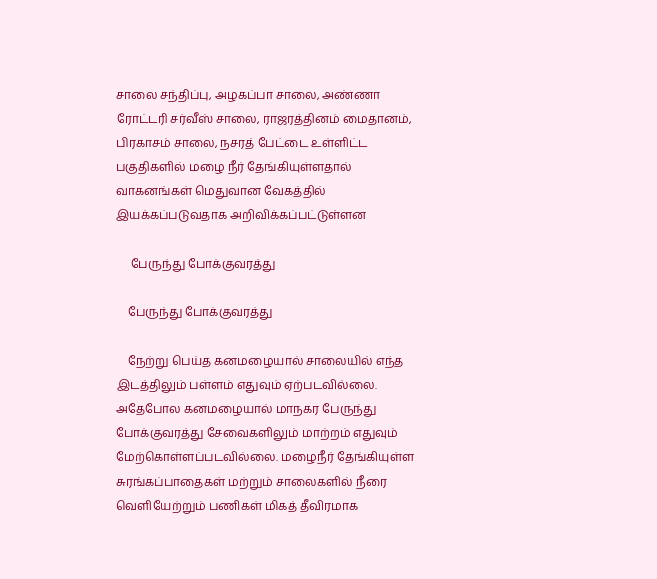சாலை சந்திப்பு, அழகப்பா சாலை, அண்ணா ரோட்டரி சர்வீஸ் சாலை, ராஜரத்தினம் மைதானம், பிரகாசம் சாலை, நசரத் பேட்டை உள்ளிட்ட பகுதிகளில் மழை நீர் தேங்கியுள்ளதால் வாகனங்கள் மெதுவான வேகத்தில் இயக்கப்படுவதாக அறிவிக்கப்பட்டுள்ளன

     பேருந்து போக்குவரத்து

    பேருந்து போக்குவரத்து

    நேற்று பெய்த கனமழையால் சாலையில் எந்த இடத்திலும் பள்ளம் எதுவும் ஏற்படவில்லை. அதேபோல கனமழையால் மாநகர பேருந்து போக்குவரத்து சேவைகளிலும் மாற்றம் எதுவும் மேற்கொள்ளப்படவில்லை. மழைநீர் தேங்கியுள்ள சுரங்கப்பாதைகள் மற்றும் சாலைகளில் நீரை வெளியேற்றும் பணிகள் மிகத் தீவிரமாக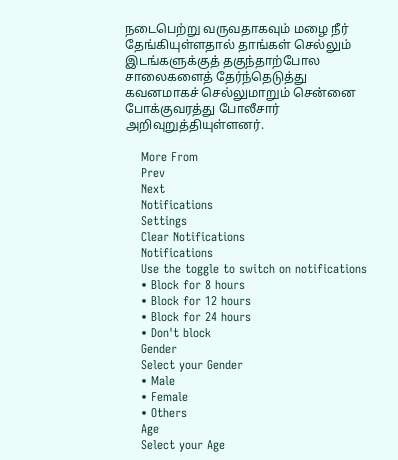நடைபெற்று வருவதாகவும் மழை நீர் தேங்கியுள்ளதால் தாங்கள் செல்லும் இடங்களுக்குத் தகுந்தாற்போல சாலைகளைத் தேர்ந்தெடுத்து கவனமாகச் செல்லுமாறும் சென்னை போக்குவரத்து போலீசார் அறிவுறுத்தியுள்ளனர்.

    More From
    Prev
    Next
    Notifications
    Settings
    Clear Notifications
    Notifications
    Use the toggle to switch on notifications
    • Block for 8 hours
    • Block for 12 hours
    • Block for 24 hours
    • Don't block
    Gender
    Select your Gender
    • Male
    • Female
    • Others
    Age
    Select your Age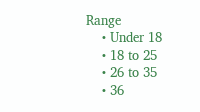Range
    • Under 18
    • 18 to 25
    • 26 to 35
    • 36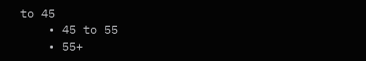to 45
    • 45 to 55
    • 55+